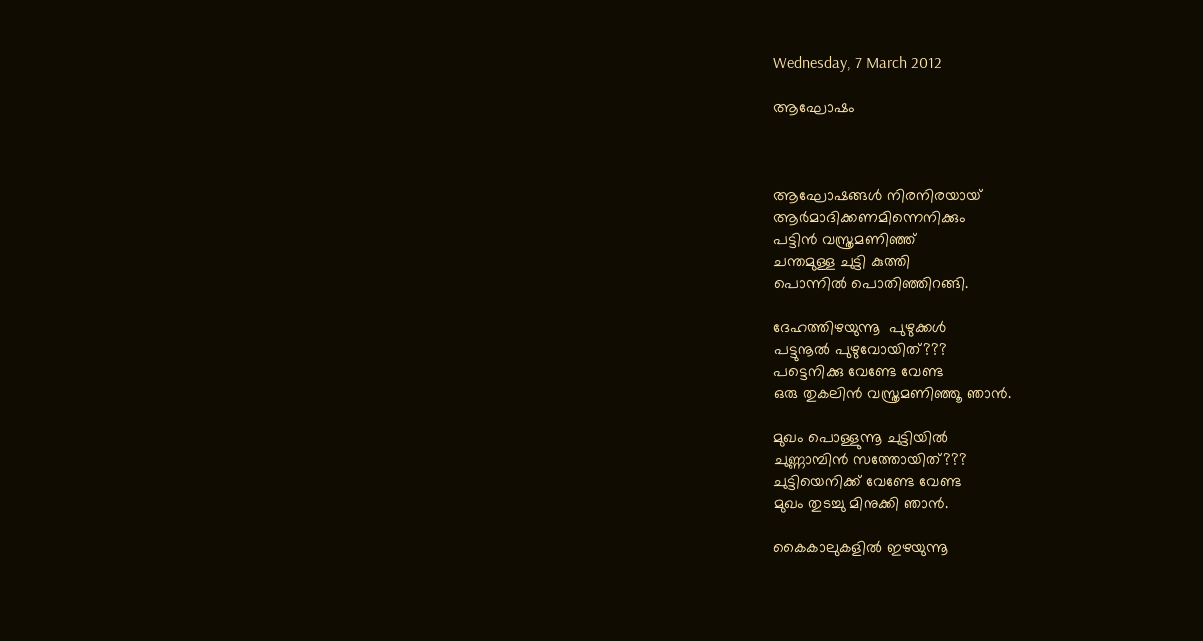Wednesday, 7 March 2012

ആഘോഷം



ആഘോഷങ്ങള്‍ നിരനിരയായ്
ആര്‍മാദിക്കണമിന്നെനിക്കും
പട്ടിന്‍ വസ്ത്രമണിഞ്ഞ്
ചന്തമുള്ള ചുട്ടി കുത്തി
പൊന്നില്‍ പൊതിഞ്ഞിറങ്ങി.

ദേഹത്തിഴയുന്നൂ  പുഴുക്കള്‍
പട്ടുനൂല്‍ പുഴുവോയിത്???
പട്ടെനിക്കു വേണ്ടേ വേണ്ട
ഒരു തുകലിന്‍ വസ്ത്രമണിഞ്ഞൂ ഞാന്‍.

മുഖം പൊള്ളുന്നൂ ചുട്ടിയില്‍
ചുണ്ണാമ്പിന്‍ സത്തോയിത്???
ചുട്ടിയെനിക്ക് വേണ്ടേ വേണ്ട
മുഖം തുടച്ചു മിനുക്കി ഞാന്‍.

കൈകാലുകളില്‍ ഇഴയുന്നൂ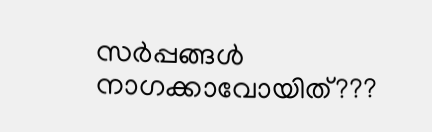സര്‍പ്പങ്ങള്‍
നാഗക്കാവോയിത്???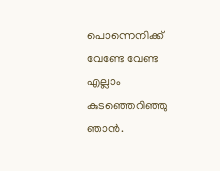പൊന്നെനിക്ക് വേണ്ടേ വേണ്ട
എല്ലാം കുടഞ്ഞെറിഞ്ഞു ഞാന്‍.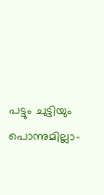പട്ടും ചുട്ടിയും പൊന്നുമില്ലാ-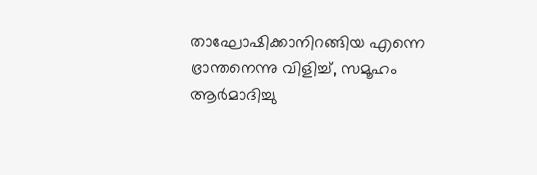താഘോഷിക്കാനിറങ്ങിയ എന്നെ
ഭ്രാന്തനെന്നു വിളിച്ച്, സമൂഹം
ആര്‍മാദിച്ചു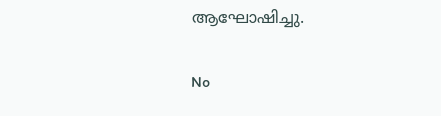ആഘോഷിച്ചു.

No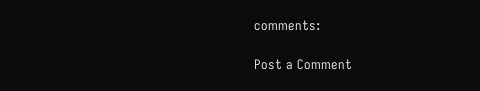comments:

Post a Comment